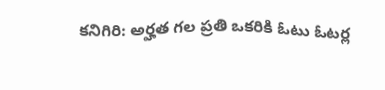కనిగిరి: అర్హత గల ప్రతి ఒకరికి ఓటు ఓటర్ల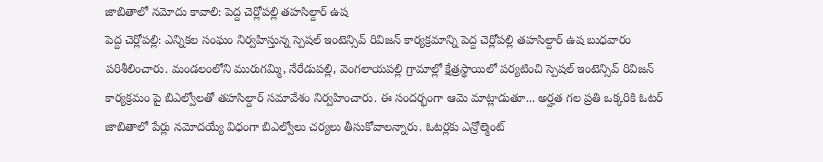జాబితాలో నమోదు కావాలి: పెద్ద చెర్లోపల్లి తహసిల్దార్ ఉష
పెద్ద చెర్లోపల్లి: ఎన్నికల సంఘం నిర్వహిస్తున్న స్పెషల్ ఇంటెన్సివ్ రివిజన్ కార్యక్రమాన్ని పెద్ద చెర్లోపల్లి తహసిల్దార్ ఉష బుధవారం పరిశీలించారు. మండలంలోని మురుగమ్మి, నేరేడుపల్లి, వెంగలాయపల్లి గ్రామాల్లో క్షేత్రస్థాయిలో పర్యటించి స్పెషల్ ఇంటెన్సివ్ రివిజన్ కార్యక్రమం పై బిఎల్వోలతో తహసిల్దార్ సమావేశం నిర్వహించారు. ఈ సందర్భంగా ఆమె మాట్లాడుతూ... అర్హత గల ప్రతి ఒక్కరికి ఓటర్ జాబితాలో పేర్లు నమోదయ్యే విధంగా బిఎల్వోలు చర్యలు తీసుకోవాలన్నారు. ఓటర్లకు ఎన్రోల్మెంట్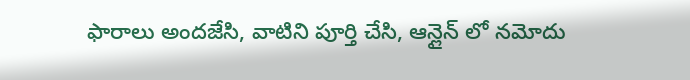ఫారాలు అందజేసి, వాటిని పూర్తి చేసి, ఆన్లైన్ లో నమోదు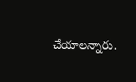చేయాలన్నారు.